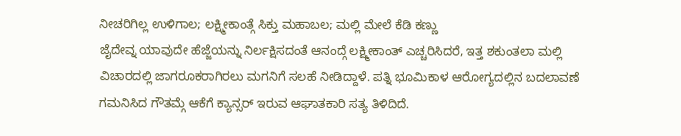ನೀಚರಿಗಿಲ್ಲ ಉಳಿಗಾಲ; ಲಕ್ಷ್ಮೀಕಾಂತ್ಗೆ ಸಿಕ್ತು ಮಹಾಬಲ; ಮಲ್ಲಿ ಮೇಲೆ ಕೆಡಿ ಕಣ್ಣು
ಜೈದೇವ್ನ ಯಾವುದೇ ಹೆಜ್ಜೆಯನ್ನು ನಿರ್ಲಕ್ಷಿಸದಂತೆ ಆನಂದ್ಗೆ ಲಕ್ಷ್ಮೀಕಾಂತ್ ಎಚ್ಚರಿಸಿದರೆ, ಇತ್ತ ಶಕುಂತಲಾ ಮಲ್ಲಿ ವಿಚಾರದಲ್ಲಿ ಜಾಗರೂಕರಾಗಿರಲು ಮಗನಿಗೆ ಸಲಹೆ ನೀಡಿದ್ದಾಳೆ. ಪತ್ನಿ ಭೂಮಿಕಾಳ ಆರೋಗ್ಯದಲ್ಲಿನ ಬದಲಾವಣೆ ಗಮನಿಸಿದ ಗೌತಮ್ಗೆ ಆಕೆಗೆ ಕ್ಯಾನ್ಸರ್ ಇರುವ ಆಘಾತಕಾರಿ ಸತ್ಯ ತಿಳಿದಿದೆ.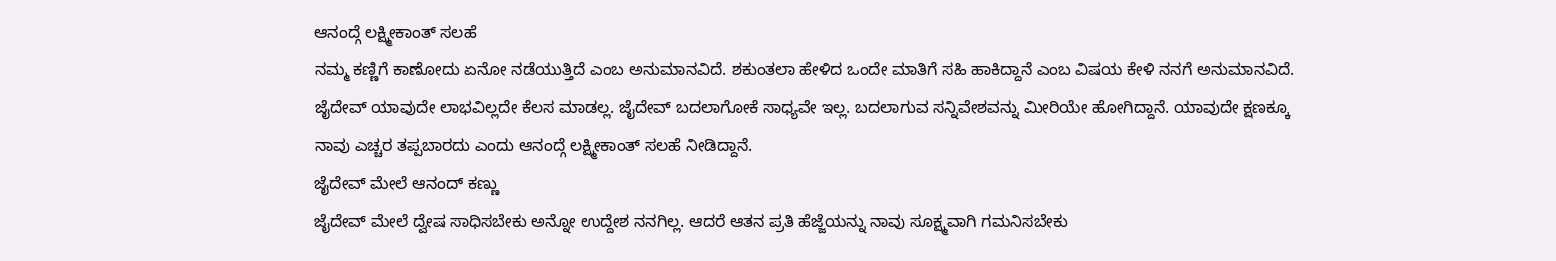ಆನಂದ್ಗೆ ಲಕ್ಷ್ಮೀಕಾಂತ್ ಸಲಹೆ
ನಮ್ಮ ಕಣ್ಣಿಗೆ ಕಾಣೋದು ಏನೋ ನಡೆಯುತ್ತಿದೆ ಎಂಬ ಅನುಮಾನವಿದೆ. ಶಕುಂತಲಾ ಹೇಳಿದ ಒಂದೇ ಮಾತಿಗೆ ಸಹಿ ಹಾಕಿದ್ದಾನೆ ಎಂಬ ವಿಷಯ ಕೇಳಿ ನನಗೆ ಅನುಮಾನವಿದೆ. ಜೈದೇವ್ ಯಾವುದೇ ಲಾಭವಿಲ್ಲದೇ ಕೆಲಸ ಮಾಡಲ್ಲ. ಜೈದೇವ್ ಬದಲಾಗೋಕೆ ಸಾಧ್ಯವೇ ಇಲ್ಲ. ಬದಲಾಗುವ ಸನ್ನಿವೇಶವನ್ನು ಮೀರಿಯೇ ಹೋಗಿದ್ದಾನೆ. ಯಾವುದೇ ಕ್ಷಣಕ್ಕೂ ನಾವು ಎಚ್ಚರ ತಪ್ಪಬಾರದು ಎಂದು ಆನಂದ್ಗೆ ಲಕ್ಷ್ಮೀಕಾಂತ್ ಸಲಹೆ ನೀಡಿದ್ದಾನೆ.
ಜೈದೇವ್ ಮೇಲೆ ಆನಂದ್ ಕಣ್ಣು
ಜೈದೇವ್ ಮೇಲೆ ದ್ವೇಷ ಸಾಧಿಸಬೇಕು ಅನ್ನೋ ಉದ್ದೇಶ ನನಗಿಲ್ಲ. ಆದರೆ ಆತನ ಪ್ರತಿ ಹೆಜ್ಜೆಯನ್ನು ನಾವು ಸೂಕ್ಷ್ಮವಾಗಿ ಗಮನಿಸಬೇಕು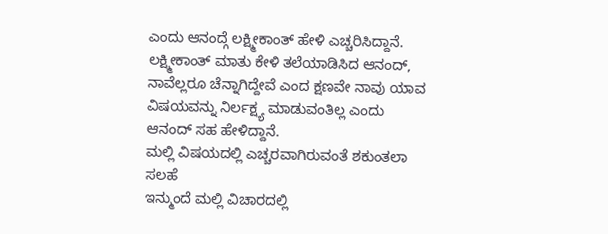ಎಂದು ಆನಂದ್ಗೆ ಲಕ್ಷ್ಮೀಕಾಂತ್ ಹೇಳಿ ಎಚ್ಚರಿಸಿದ್ದಾನೆ. ಲಕ್ಷ್ಮೀಕಾಂತ್ ಮಾತು ಕೇಳಿ ತಲೆಯಾಡಿಸಿದ ಆನಂದ್, ನಾವೆಲ್ಲರೂ ಚೆನ್ನಾಗಿದ್ದೇವೆ ಎಂದ ಕ್ಷಣವೇ ನಾವು ಯಾವ ವಿಷಯವನ್ನು ನಿರ್ಲಕ್ಷ್ಯ ಮಾಡುವಂತಿಲ್ಲ ಎಂದು ಆನಂದ್ ಸಹ ಹೇಳಿದ್ದಾನೆ.
ಮಲ್ಲಿ ವಿಷಯದಲ್ಲಿ ಎಚ್ಚರವಾಗಿರುವಂತೆ ಶಕುಂತಲಾ ಸಲಹೆ
ಇನ್ಮುಂದೆ ಮಲ್ಲಿ ವಿಚಾರದಲ್ಲಿ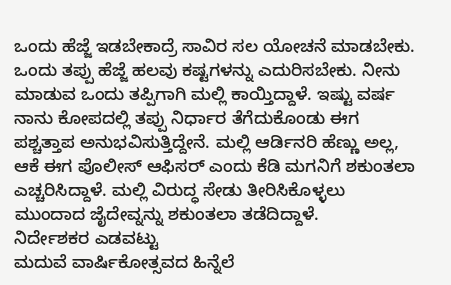ಒಂದು ಹೆಜ್ಜೆ ಇಡಬೇಕಾದ್ರೆ ಸಾವಿರ ಸಲ ಯೋಚನೆ ಮಾಡಬೇಕು. ಒಂದು ತಪ್ಪು ಹೆಜ್ಜೆ ಹಲವು ಕಷ್ಟಗಳನ್ನು ಎದುರಿಸಬೇಕು. ನೀನು ಮಾಡುವ ಒಂದು ತಪ್ಪಿಗಾಗಿ ಮಲ್ಲಿ ಕಾಯ್ತಿದ್ದಾಳೆ. ಇಷ್ಟು ವರ್ಷ ನಾನು ಕೋಪದಲ್ಲಿ ತಪ್ಪು ನಿರ್ಧಾರ ತೆಗೆದುಕೊಂಡು ಈಗ ಪಶ್ಚತ್ತಾಪ ಅನುಭವಿಸುತ್ತಿದ್ದೇನೆ. ಮಲ್ಲಿ ಆರ್ಡಿನರಿ ಹೆಣ್ಣು ಅಲ್ಲ, ಆಕೆ ಈಗ ಪೊಲೀಸ್ ಆಫಿಸರ್ ಎಂದು ಕೆಡಿ ಮಗನಿಗೆ ಶಕುಂತಲಾ ಎಚ್ಚರಿಸಿದ್ದಾಳೆ. ಮಲ್ಲಿ ವಿರುದ್ಧ ಸೇಡು ತೀರಿಸಿಕೊಳ್ಳಲು ಮುಂದಾದ ಜೈದೇವ್ನನ್ನು ಶಕುಂತಲಾ ತಡೆದಿದ್ದಾಳೆ.
ನಿರ್ದೇಶಕರ ಎಡವಟ್ಟು
ಮದುವೆ ವಾರ್ಷಿಕೋತ್ಸವದ ಹಿನ್ನೆಲೆ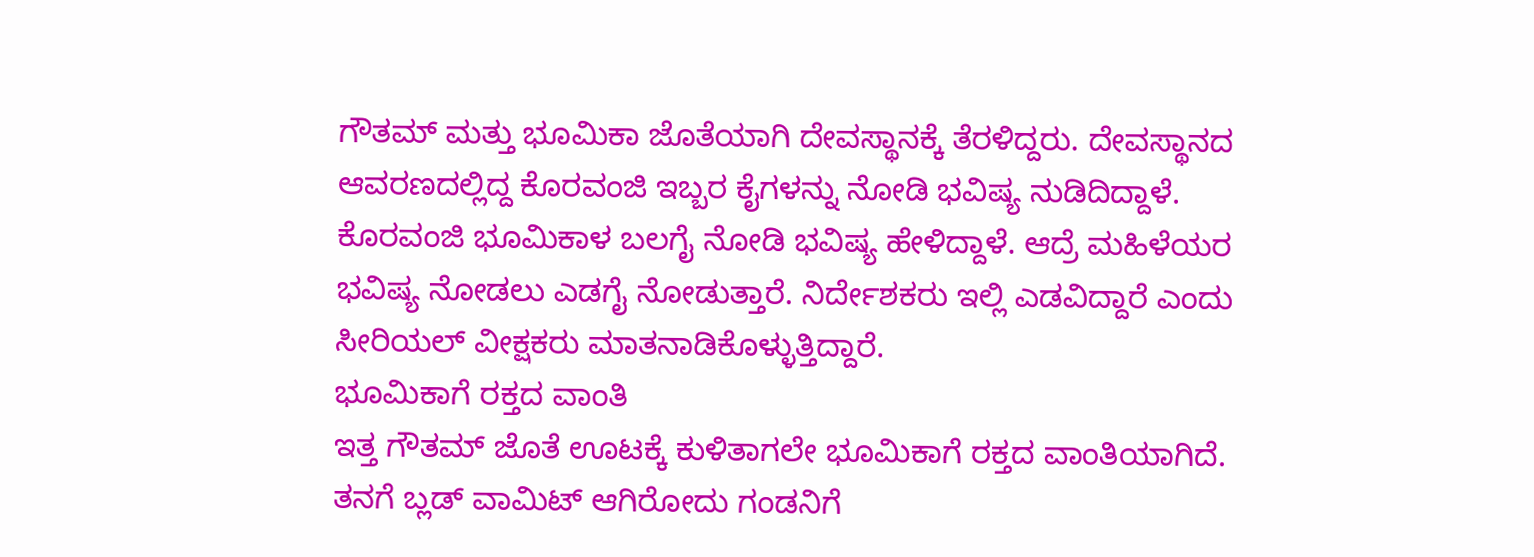ಗೌತಮ್ ಮತ್ತು ಭೂಮಿಕಾ ಜೊತೆಯಾಗಿ ದೇವಸ್ಥಾನಕ್ಕೆ ತೆರಳಿದ್ದರು. ದೇವಸ್ಥಾನದ ಆವರಣದಲ್ಲಿದ್ದ ಕೊರವಂಜಿ ಇಬ್ಬರ ಕೈಗಳನ್ನು ನೋಡಿ ಭವಿಷ್ಯ ನುಡಿದಿದ್ದಾಳೆ. ಕೊರವಂಜಿ ಭೂಮಿಕಾಳ ಬಲಗೈ ನೋಡಿ ಭವಿಷ್ಯ ಹೇಳಿದ್ದಾಳೆ. ಆದ್ರೆ ಮಹಿಳೆಯರ ಭವಿಷ್ಯ ನೋಡಲು ಎಡಗೈ ನೋಡುತ್ತಾರೆ. ನಿರ್ದೇಶಕರು ಇಲ್ಲಿ ಎಡವಿದ್ದಾರೆ ಎಂದು ಸೀರಿಯಲ್ ವೀಕ್ಷಕರು ಮಾತನಾಡಿಕೊಳ್ಳುತ್ತಿದ್ದಾರೆ.
ಭೂಮಿಕಾಗೆ ರಕ್ತದ ವಾಂತಿ
ಇತ್ತ ಗೌತಮ್ ಜೊತೆ ಊಟಕ್ಕೆ ಕುಳಿತಾಗಲೇ ಭೂಮಿಕಾಗೆ ರಕ್ತದ ವಾಂತಿಯಾಗಿದೆ. ತನಗೆ ಬ್ಲಡ್ ವಾಮಿಟ್ ಆಗಿರೋದು ಗಂಡನಿಗೆ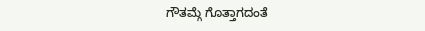ಗೌತಮ್ಗೆ ಗೊತ್ತಾಗದಂತೆ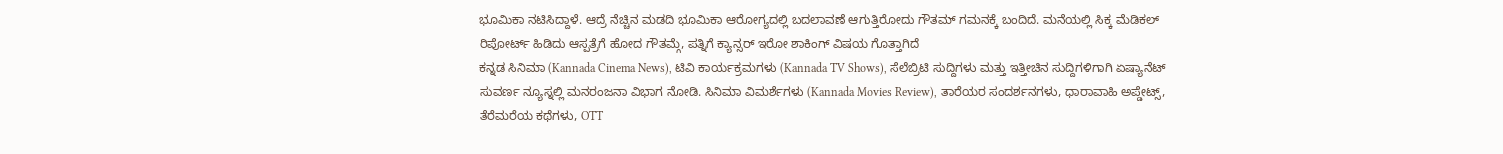ಭೂಮಿಕಾ ನಟಿಸಿದ್ದಾಳೆ. ಆದ್ರೆ ನೆಚ್ಚಿನ ಮಡದಿ ಭೂಮಿಕಾ ಆರೋಗ್ಯದಲ್ಲಿ ಬದಲಾವಣೆ ಆಗುತ್ತಿರೋದು ಗೌತಮ್ ಗಮನಕ್ಕೆ ಬಂದಿದೆ. ಮನೆಯಲ್ಲಿ ಸಿಕ್ಕ ಮೆಡಿಕಲ್ ರಿಪೋರ್ಟ್ ಹಿಡಿದು ಆಸ್ಪತ್ರೆಗೆ ಹೋದ ಗೌತಮ್ಗೆ, ಪತ್ನಿಗೆ ಕ್ಯಾನ್ಸರ್ ಇರೋ ಶಾಕಿಂಗ್ ವಿಷಯ ಗೊತ್ತಾಗಿದೆ
ಕನ್ನಡ ಸಿನಿಮಾ (Kannada Cinema News), ಟಿವಿ ಕಾರ್ಯಕ್ರಮಗಳು (Kannada TV Shows), ಸೆಲೆಬ್ರಿಟಿ ಸುದ್ದಿಗಳು ಮತ್ತು ಇತ್ತೀಚಿನ ಸುದ್ದಿಗಳಿಗಾಗಿ ಏಷ್ಯಾನೆಟ್ ಸುವರ್ಣ ನ್ಯೂಸ್ನಲ್ಲಿ ಮನರಂಜನಾ ವಿಭಾಗ ನೋಡಿ. ಸಿನಿಮಾ ವಿಮರ್ಶೆಗಳು (Kannada Movies Review), ತಾರೆಯರ ಸಂದರ್ಶನಗಳು, ಧಾರಾವಾಹಿ ಅಪ್ಡೇಟ್ಸ್, ತೆರೆಮರೆಯ ಕಥೆಗಳು, OTT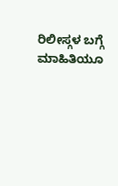ರಿಲೀಸ್ಗಳ ಬಗ್ಗೆ ಮಾಹಿತಿಯೂ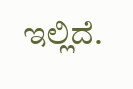ಇಲ್ಲಿದೆ.